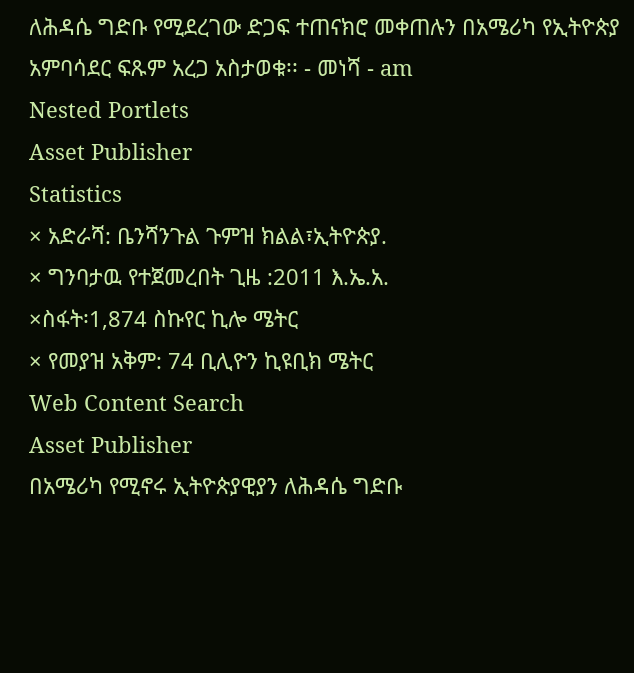ለሕዳሴ ግድቡ የሚደረገው ድጋፍ ተጠናክሮ መቀጠሉን በአሜሪካ የኢትዮጵያ አምባሳደር ፍጹም አረጋ አስታወቁ፡፡ - መነሻ - am
Nested Portlets
Asset Publisher
Statistics
× አድራሻ: ቤንሻንጉል ጉምዝ ክልል፣ኢትዮጵያ.
× ግንባታዉ የተጀመረበት ጊዜ :2011 እ.ኤ.አ.
×ስፋት፡1,874 ስኩየር ኪሎ ሜትር
× የመያዝ አቅም: 74 ቢሊዮን ኪዩቢክ ሜትር
Web Content Search
Asset Publisher
በአሜሪካ የሚኖሩ ኢትዮጵያዊያን ለሕዳሴ ግድቡ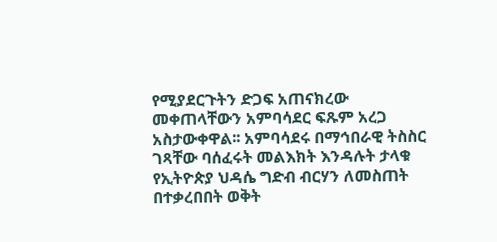የሚያደርጉትን ድጋፍ አጠናክረው መቀጠላቸውን አምባሳደር ፍጹም አረጋ አስታውቀዋል፡፡ አምባሳደሩ በማኅበራዊ ትስስር ገጻቸው ባሰፈሩት መልእክት እንዳሉት ታላቁ የኢትዮጵያ ህዳሴ ግድብ ብርሃን ለመስጠት በተቃረበበት ወቅት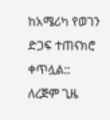ከአሜሪካ የወገን ድጋፍ ተጠናክሮ ቀጥሏል::
ለረጅም ጊዜ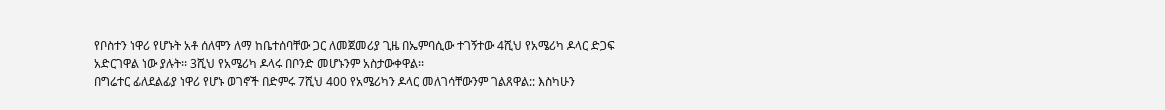የቦስተን ነዋሪ የሆኑት አቶ ሰለሞን ለማ ከቤተሰባቸው ጋር ለመጀመሪያ ጊዜ በኤምባሲው ተገኝተው 4ሺህ የአሜሪካ ዶላር ድጋፍ አድርገዋል ነው ያሉት፡፡ 3ሺህ የአሜሪካ ዶላሩ በቦንድ መሆኑንም አስታውቀዋል፡፡
በግሬተር ፊለደልፊያ ነዋሪ የሆኑ ወገኖች በድምሩ 7ሺህ 400 የአሜሪካን ዶላር መለገሳቸውንም ገልጸዋል:: እስካሁን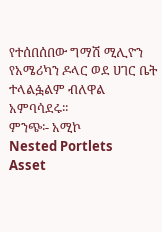የተሰበሰበው ግማሽ ሚሊዮን የአሜሪካን ዶላር ወደ ሀገር ቤት ተላልፏልም ብለዋል አምባሳደሩ፡፡
ምንጭ፡- አሚኮ
Nested Portlets
Asset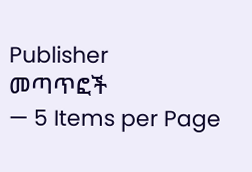Publisher
መጣጥፎች
— 5 Items per Page